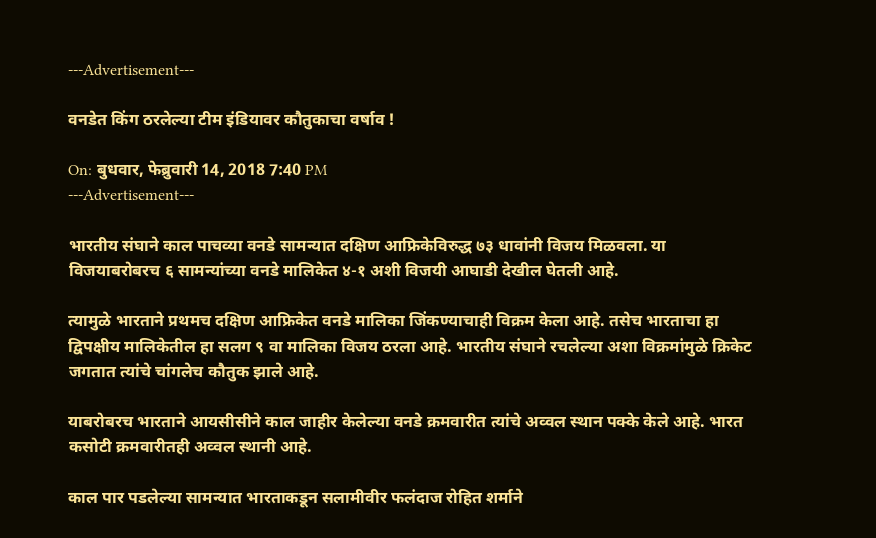---Advertisement---

वनडेत किंग ठरलेल्या टीम इंडियावर कौतुकाचा वर्षाव !

On: बुधवार, फेब्रुवारी 14, 2018 7:40 PM
---Advertisement---

भारतीय संघाने काल पाचव्या वनडे सामन्यात दक्षिण आफ्रिकेविरुद्ध ७३ धावांनी विजय मिळवला. या विजयाबरोबरच ६ सामन्यांच्या वनडे मालिकेत ४-१ अशी विजयी आघाडी देखील घेतली आहे.

त्यामुळे भारताने प्रथमच दक्षिण आफ्रिकेत वनडे मालिका जिंकण्याचाही विक्रम केला आहे. तसेच भारताचा हा द्विपक्षीय मालिकेतील हा सलग ९ वा मालिका विजय ठरला आहे. भारतीय संघाने रचलेल्या अशा विक्रमांमुळे क्रिकेट जगतात त्यांचे चांगलेच कौतुक झाले आहे.

याबरोबरच भारताने आयसीसीने काल जाहीर केलेल्या वनडे क्रमवारीत त्यांचे अव्वल स्थान पक्के केले आहे. भारत कसोटी क्रमवारीतही अव्वल स्थानी आहे.

काल पार पडलेल्या सामन्यात भारताकडून सलामीवीर फलंदाज रोहित शर्माने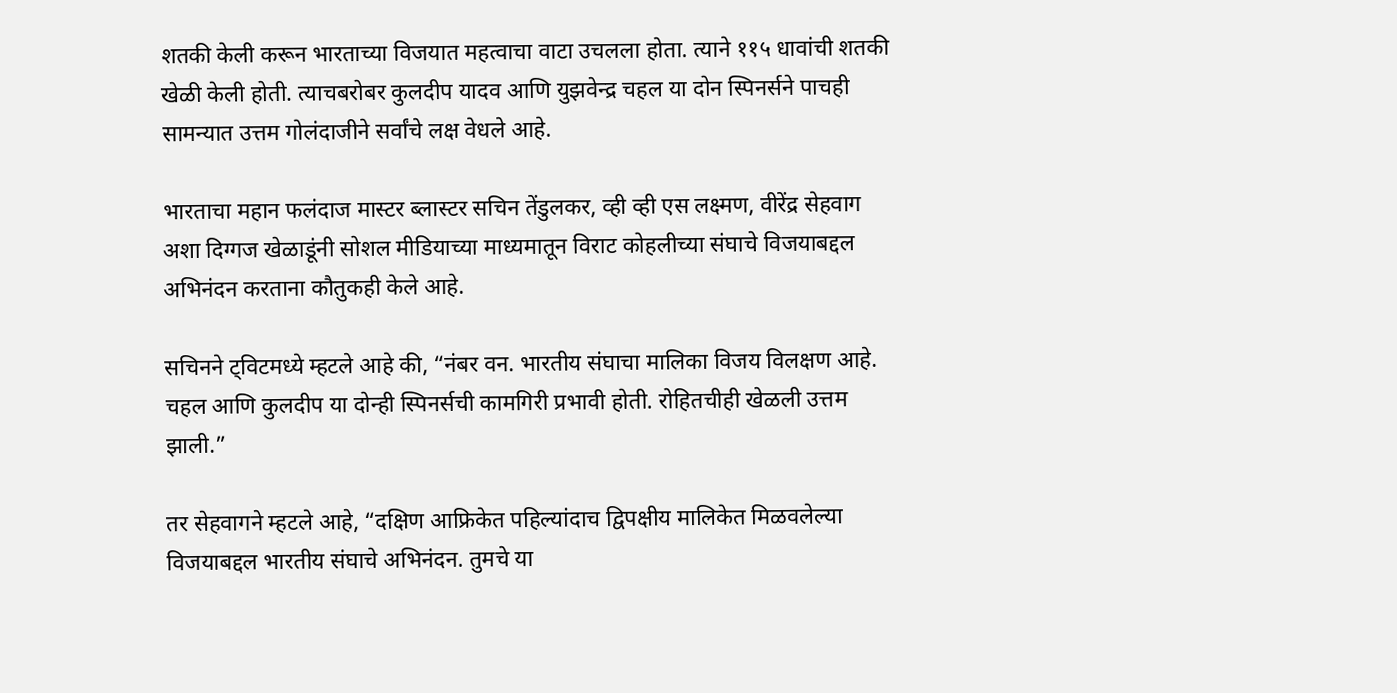शतकी केली करून भारताच्या विजयात महत्वाचा वाटा उचलला होता. त्याने ११५ धावांची शतकी खेळी केली होती. त्याचबरोबर कुलदीप यादव आणि युझवेन्द्र चहल या दोन स्पिनर्सने पाचही सामन्यात उत्तम गोलंदाजीने सर्वांचे लक्ष वेधले आहे.

भारताचा महान फलंदाज मास्टर ब्लास्टर सचिन तेंडुलकर, व्ही व्ही एस लक्ष्मण, वीरेंद्र सेहवाग अशा दिग्गज खेळाडूंनी सोशल मीडियाच्या माध्यमातून विराट कोहलीच्या संघाचे विजयाबद्दल अभिनंदन करताना कौतुकही केले आहे.

सचिनने ट्विटमध्ये म्हटले आहे की, “नंबर वन. भारतीय संघाचा मालिका विजय विलक्षण आहे. चहल आणि कुलदीप या दोन्ही स्पिनर्सची कामगिरी प्रभावी होती. रोहितचीही खेळली उत्तम झाली.”

तर सेहवागने म्हटले आहे, “दक्षिण आफ्रिकेत पहिल्यांदाच द्विपक्षीय मालिकेत मिळवलेल्या विजयाबद्दल भारतीय संघाचे अभिनंदन. तुमचे या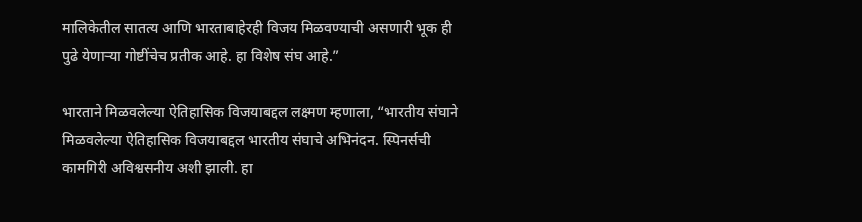मालिकेतील सातत्य आणि भारताबाहेरही विजय मिळवण्याची असणारी भूक ही पुढे येणाऱ्या गोष्टींचेच प्रतीक आहे. हा विशेष संघ आहे.”

भारताने मिळवलेल्या ऐतिहासिक विजयाबद्दल लक्ष्मण म्हणाला, “भारतीय संघाने मिळवलेल्या ऐतिहासिक विजयाबद्दल भारतीय संघाचे अभिनंदन. स्पिनर्सची कामगिरी अविश्वसनीय अशी झाली. हा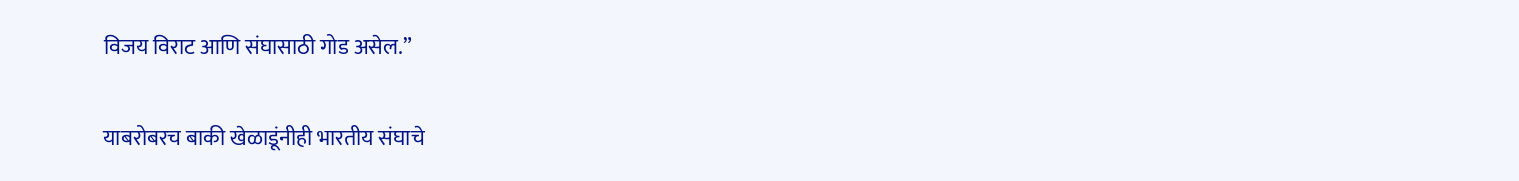विजय विराट आणि संघासाठी गोड असेल.”

याबरोबरच बाकी खेळाडूंनीही भारतीय संघाचे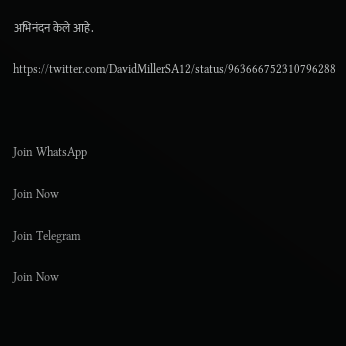अभिनंदन केले आहे.

https://twitter.com/DavidMillerSA12/status/963666752310796288



Join WhatsApp

Join Now

Join Telegram

Join Now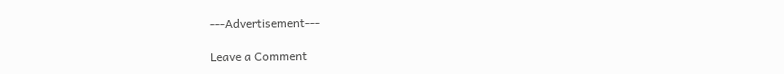---Advertisement---

Leave a Comment